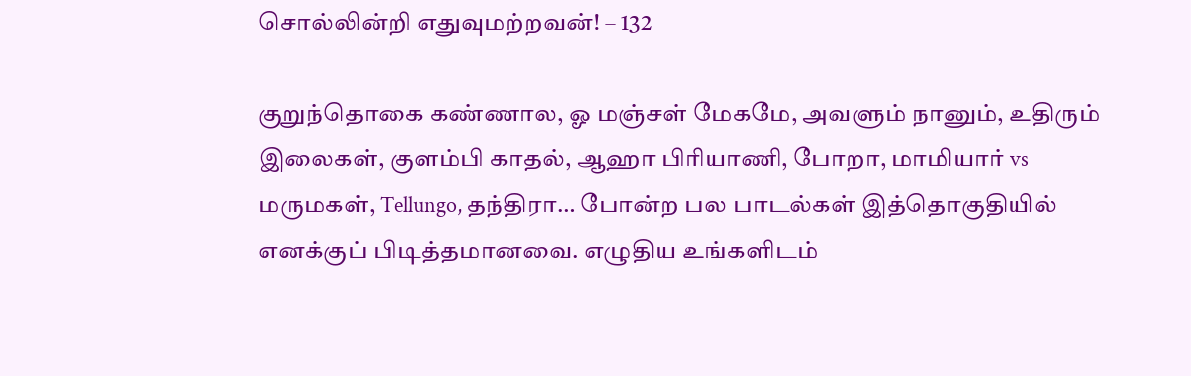சொல்லின்றி எதுவுமற்றவன்! – 132

குறுந்தொகை கண்ணால, ஓ மஞ்சள் மேகமே, அவளும் நானும், உதிரும் இலைகள், குளம்பி காதல், ஆஹா பிரியாணி, போறா, மாமியார் vs மருமகள், Tellungo, தந்திரா… போன்ற பல பாடல்கள் இத்தொகுதியில் எனக்குப் பிடித்தமானவை. எழுதிய உங்களிடம்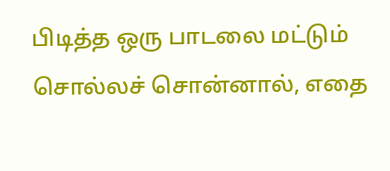பிடித்த ஒரு பாடலை மட்டும் சொல்லச் சொன்னால், எதை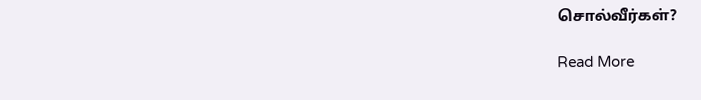சொல்வீர்கள்?

Read More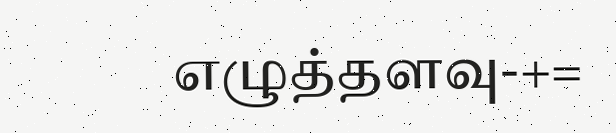எழுத்தளவு-+=